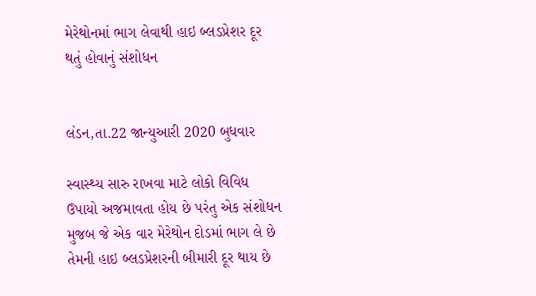મેરેથોનમાં ભાગ લેવાથી હાઇ બ્લડપ્રેશર દૂર થતું હોવાનું સંશોધન


લંડન,તા.22 જાન્યુઆરી 2020 બુધવાર

સ્વાસ્થ્ય સારુ રાખવા માટે લોકો વિવિધ ઉપાયો અજમાવતા હોય છે પરંતુ એક સંશોધન મુજબ જે એક વાર મેરેથોન દોડમાં ભાગ લે છે તેમની હાઇ બ્લડપ્રેશરની બીમારી દૂર થાય છે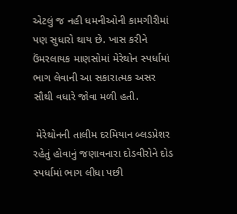એટલું જ નહી ધમનીઓની કામગીરીમાં પણ સુધારો થાય છે. ખાસ કરીને ઉંમરલાયક માણસોમાં મેરેથોન સ્પર્ધામાં ભાગ લેવાની આ સકારાત્મક અસર સૌથી વધારે જોવા મળી હતી.

 મેરેથોનની તાલીમ દરમિયાન બ્લડપ્રેશર રહેતું હોવાનું જણાવનારા દોડવીરોને દોડ સ્પર્ધામાં ભાગ લીધા પછી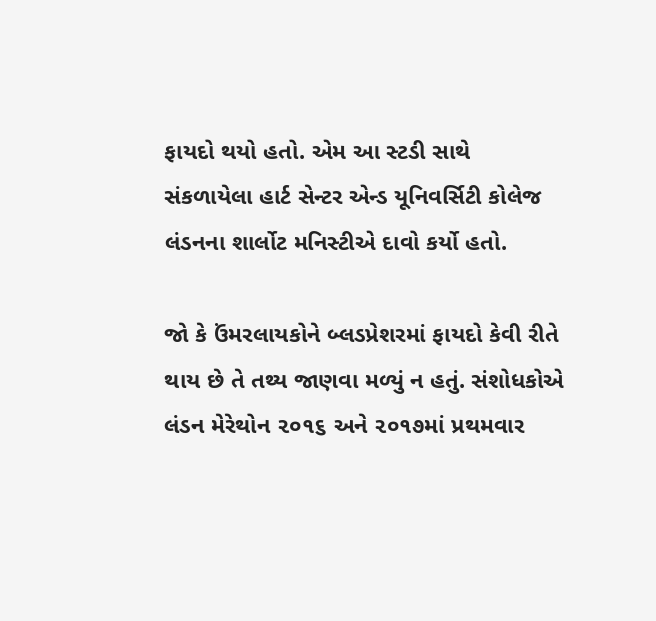ફાયદો થયો હતો. એમ આ સ્ટડી સાથે સંકળાયેલા હાર્ટ સેન્ટર એન્ડ યૂનિવર્સિટી કોલેજ લંડનના શાર્લોટ મનિસ્ટીએ દાવો કર્યો હતો.

જો કે ઉંમરલાયકોને બ્લડપ્રેશરમાં ફાયદો કેવી રીતે થાય છે તે તથ્ય જાણવા મળ્યું ન હતું. સંશોધકોએ લંડન મેરેથોન ૨૦૧૬ અને ૨૦૧૭માં પ્રથમવાર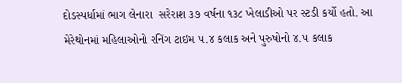દોડસ્પર્ધામાં ભાગ લેનારા  સરેરાશ ૩૭ વર્ષના ૧૩૮ ખેલાડીઓ પર સ્ટડી કર્યો હતો. આ મેરેથોનમાં મહિલાઓનો રનિંગ ટાઇમ ૫.૪ કલાક અને પુરુષોનો ૪.૫ કલાક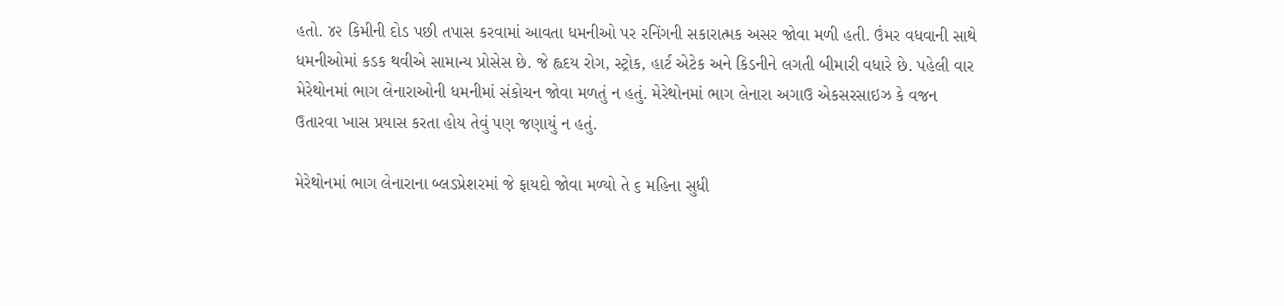હતો. ૪૨ કિમીની દોડ પછી તપાસ કરવામાં આવતા ધમનીઓ પર રનિંગની સકારાત્મક અસર જોવા મળી હતી. ઉંમર વધવાની સાથે ધમનીઓમાં કડક થવીએ સામાન્ય પ્રોસેસ છે. જે હ્વદય રોગ, સ્ટ્રોક, હાર્ટ એટેક અને કિડનીને લગતી બીમારી વધારે છે. પહેલી વાર મેરેથોનમાં ભાગ લેનારાઓની ધમનીમાં સંકોચન જોવા મળતું ન હતું. મેરેથોનમાં ભાગ લેનારા અગાઉ એકસરસાઇઝ કે વજન ઉતારવા ખાસ પ્રયાસ કરતા હોય તેવું પણ જણાયું ન હતું.

મેરેથોનમાં ભાગ લેનારાના બ્લડપ્રેશરમાં જે ફાયદો જોવા મળ્યો તે ૬ મહિના સુધી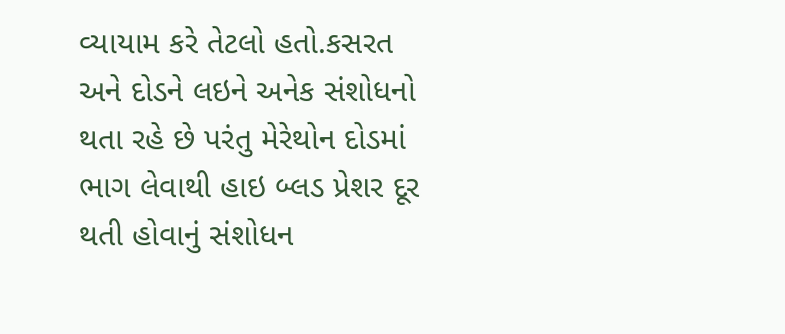વ્યાયામ કરે તેટલો હતો.કસરત અને દોડને લઇને અનેક સંશોધનો થતા રહે છે પરંતુ મેરેથોન દોડમાં ભાગ લેવાથી હાઇ બ્લડ પ્રેશર દૂર થતી હોવાનું સંશોધન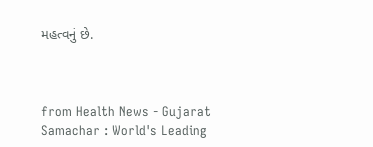મહત્વનું છે.



from Health News - Gujarat Samachar : World's Leading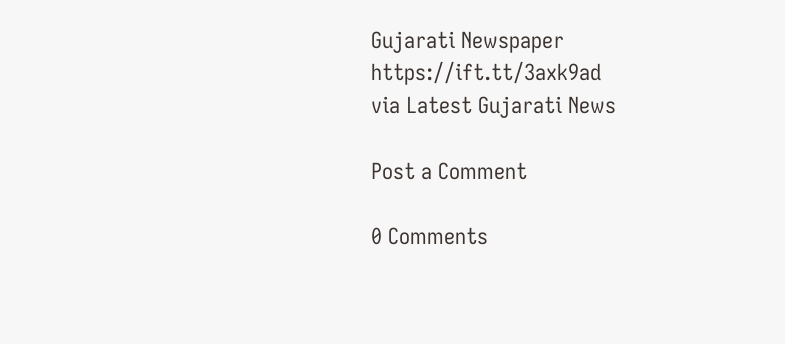Gujarati Newspaper https://ift.tt/3axk9ad
via Latest Gujarati News

Post a Comment

0 Comments